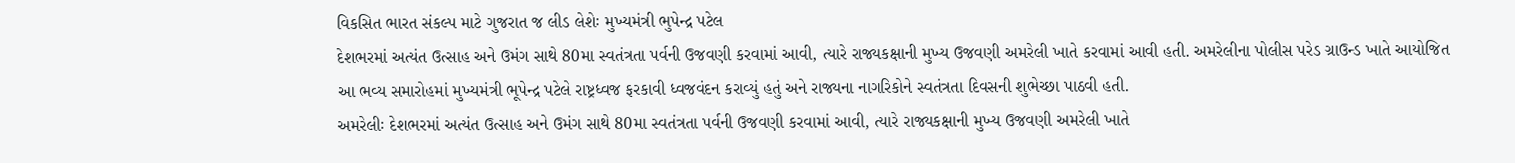વિકસિત ભારત સંકલ્પ માટે ગુજરાત જ લીડ લેશેઃ મુખ્યમંત્રી ભુપેન્દ્ર પટેલ
દેશભરમાં અત્યંત ઉત્સાહ અને ઉમંગ સાથે 80મા સ્વતંત્રતા પર્વની ઉજવણી કરવામાં આવી, ત્યારે રાજ્યકક્ષાની મુખ્ય ઉજવણી અમરેલી ખાતે કરવામાં આવી હતી. અમરેલીના પોલીસ પરેડ ગ્રાઉન્ડ ખાતે આયોજિત આ ભવ્ય સમારોહમાં મુખ્યમંત્રી ભૂપેન્દ્ર પટેલે રાષ્ટ્રધ્વજ ફરકાવી ધ્વજવંદન કરાવ્યું હતું અને રાજ્યના નાગરિકોને સ્વતંત્રતા દિવસની શુભેચ્છા પાઠવી હતી.
અમરેલીઃ દેશભરમાં અત્યંત ઉત્સાહ અને ઉમંગ સાથે 80મા સ્વતંત્રતા પર્વની ઉજવણી કરવામાં આવી, ત્યારે રાજ્યકક્ષાની મુખ્ય ઉજવણી અમરેલી ખાતે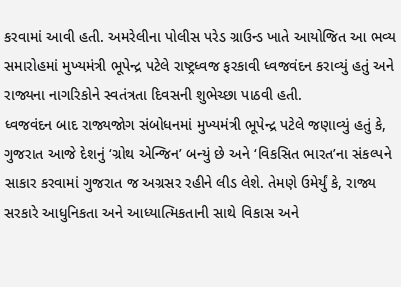કરવામાં આવી હતી. અમરેલીના પોલીસ પરેડ ગ્રાઉન્ડ ખાતે આયોજિત આ ભવ્ય સમારોહમાં મુખ્યમંત્રી ભૂપેન્દ્ર પટેલે રાષ્ટ્રધ્વજ ફરકાવી ધ્વજવંદન કરાવ્યું હતું અને રાજ્યના નાગરિકોને સ્વતંત્રતા દિવસની શુભેચ્છા પાઠવી હતી.
ધ્વજવંદન બાદ રાજ્યજોગ સંબોધનમાં મુખ્યમંત્રી ભૂપેન્દ્ર પટેલે જણાવ્યું હતું કે, ગુજરાત આજે દેશનું ‘ગ્રોથ એન્જિન’ બન્યું છે અને ‘વિકસિત ભારત’ના સંકલ્પને સાકાર કરવામાં ગુજરાત જ અગ્રસર રહીને લીડ લેશે. તેમણે ઉમેર્યું કે, રાજ્ય સરકારે આધુનિકતા અને આધ્યાત્મિકતાની સાથે વિકાસ અને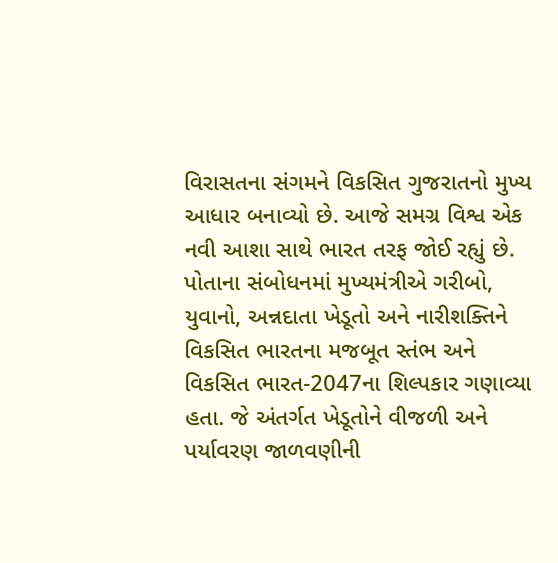વિરાસતના સંગમને વિકસિત ગુજરાતનો મુખ્ય આધાર બનાવ્યો છે. આજે સમગ્ર વિશ્વ એક નવી આશા સાથે ભારત તરફ જોઈ રહ્યું છે.
પોતાના સંબોધનમાં મુખ્યમંત્રીએ ગરીબો, યુવાનો, અન્નદાતા ખેડૂતો અને નારીશક્તિને વિકસિત ભારતના મજબૂત સ્તંભ અને વિકસિત ભારત-2047ના શિલ્પકાર ગણાવ્યા હતા. જે અંતર્ગત ખેડૂતોને વીજળી અને પર્યાવરણ જાળવણીની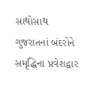સાથોસાથ ગુજરાતનાં બંદરોને સમૃદ્ધિના પ્રવેશદ્વાર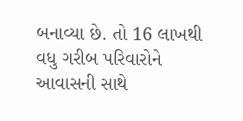બનાવ્યા છે. તો 16 લાખથી વધુ ગરીબ પરિવારોને આવાસની સાથે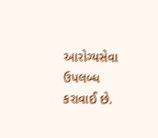આરોગ્યસેવા ઉપલબ્ધ કરાવાઈ છે.